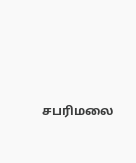சபரிமலை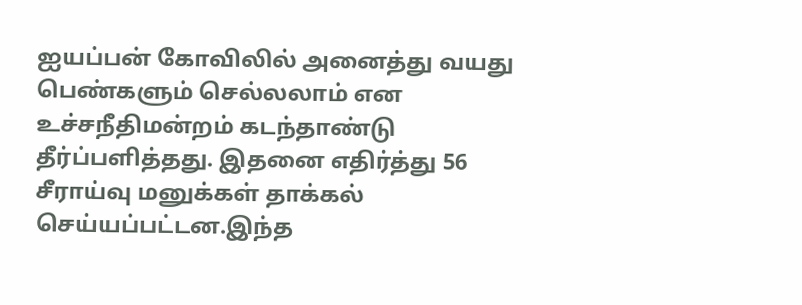ஐயப்பன் கோவிலில் அனைத்து வயது பெண்களும் செல்லலாம் என உச்சநீதிமன்றம் கடந்தாண்டு தீர்ப்பளித்தது. இதனை எதிர்த்து 56 சீராய்வு மனுக்கள் தாக்கல் செய்யப்பட்டன.இந்த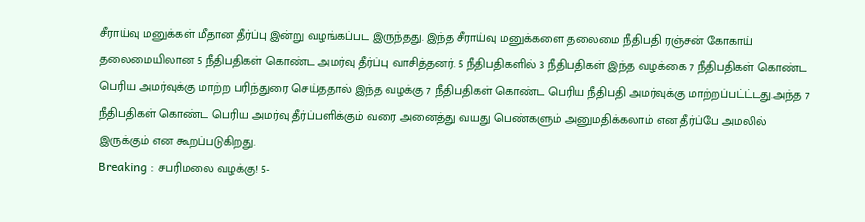சீராய்வு மனுக்கள் மீதான தீர்ப்பு இன்று வழங்கப்பட இருந்தது. இந்த சீராய்வு மனுக்களை தலைமை நீதிபதி ரஞ்சன் கோகாய் தலைமையிலான 5 நீதிபதிகள் கொண்ட அமர்வு தீர்ப்பு வாசித்தனர். 5 நீதிபதிகளில் 3 நீதிபதிகள் இந்த வழக்கை 7 நீதிபதிகள் கொண்ட பெரிய அமர்வுக்கு மாற்ற பரிந்துரை செய்ததால் இந்த வழக்கு 7 நீதிபதிகள் கொண்ட பெரிய நீதிபதி அமர்வுக்கு மாற்றப்பட்ட்டது.அந்த 7 நீதிபதிகள் கொண்ட பெரிய அமர்வு தீர்ப்பளிக்கும் வரை அனைத்து வயது பெண்களும் அனுமதிக்கலாம் என தீர்ப்பே அமலில் இருக்கும் என கூறப்படுகிறது.
Breaking : சபரிமலை வழக்கு! 5-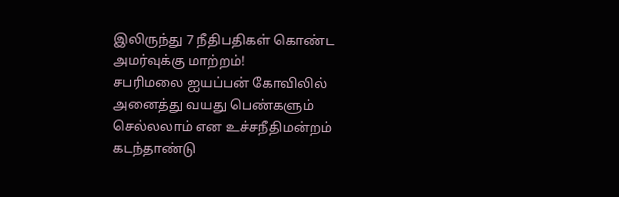இலிருந்து 7 நீதிபதிகள் கொண்ட அமர்வுக்கு மாற்றம்!
சபரிமலை ஐயப்பன் கோவிலில் அனைத்து வயது பெண்களும் செல்லலாம் என உச்சநீதிமன்றம் கடந்தாண்டு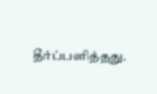தீர்ப்பளித்தது.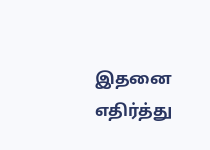இதனை எதிர்த்து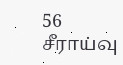56 சீராய்வு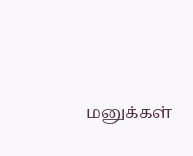மனுக்கள்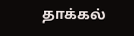தாக்கல்